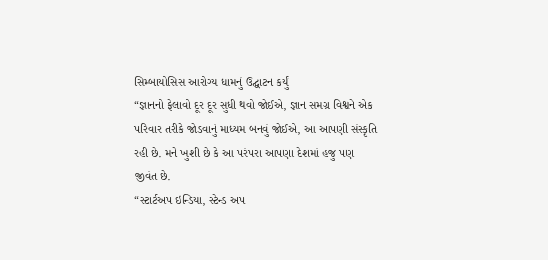સિમ્બાયોસિસ આરોગ્ય ધામનું ઉદ્ઘાટન કર્યું
“જ્ઞાનનો ફેલાવો દૂર દૂર સુધી થવો જોઈએ, જ્ઞાન સમગ્ર વિશ્વને એક પરિવાર તરીકે જોડવાનું માધ્યમ બનવું જોઈએ, આ આપણી સંસ્કૃતિ રહી છે. મને ખુશી છે કે આ પરંપરા આપણા દેશમાં હજુ પણ જીવંત છે.
“સ્ટાર્ટઅપ ઇન્ડિયા, સ્ટેન્ડ અપ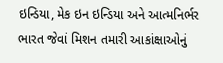ઇન્ડિયા, મેક ઇન ઇન્ડિયા અને આત્મનિર્ભર ભારત જેવાં મિશન તમારી આકાંક્ષાઓનું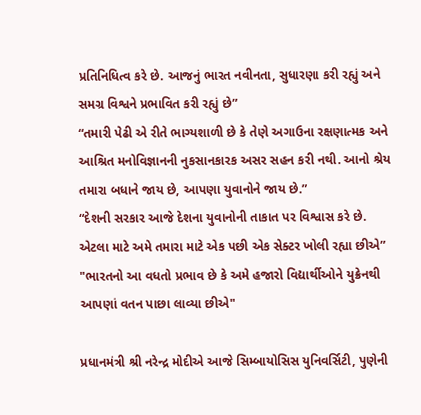પ્રતિનિધિત્વ કરે છે. આજનું ભારત નવીનતા, સુધારણા કરી રહ્યું અને સમગ્ર વિશ્વને પ્રભાવિત કરી રહ્યું છે”
“તમારી પેઢી એ રીતે ભાગ્યશાળી છે કે તેણે અગાઉના રક્ષણાત્મક અને આશ્રિત મનોવિજ્ઞાનની નુકસાનકારક અસર સહન કરી નથી. આનો શ્રેય તમારા બધાને જાય છે, આપણા યુવાનોને જાય છે.”
“દેશની સરકાર આજે દેશના યુવાનોની તાકાત પર વિશ્વાસ કરે છે. એટલા માટે અમે તમારા માટે એક પછી એક સેક્ટર ખોલી રહ્યા છીએ”
"ભારતનો આ વધતો પ્રભાવ છે કે અમે હજારો વિદ્યાર્થીઓને યુક્રેનથી આપણાં વતન પાછા લાવ્યા છીએ"

પ્રધાનમંત્રી શ્રી નરેન્દ્ર મોદીએ આજે સિમ્બાયોસિસ યુનિવર્સિટી, પુણેની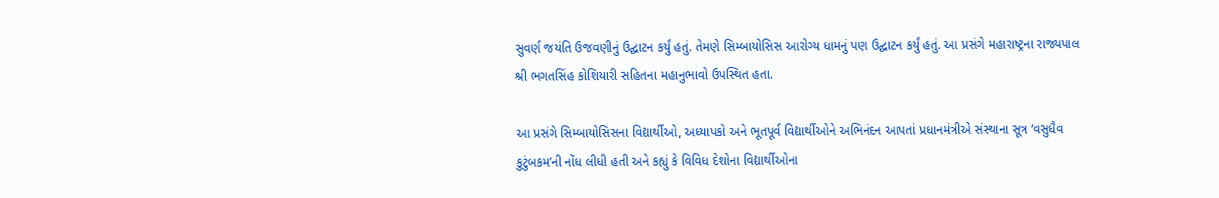સુવર્ણ જયંતિ ઉજવણીનું ઉદ્ઘાટન કર્યું હતું. તેમણે સિમ્બાયોસિસ આરોગ્ય ધામનું પણ ઉદ્ઘાટન કર્યું હતું. આ પ્રસંગે મહારાષ્ટ્રના રાજ્યપાલ શ્રી ભગતસિંહ કોશિયારી સહિતના મહાનુભાવો ઉપસ્થિત હતા.

આ પ્રસંગે સિમ્બાયોસિસના વિદ્યાર્થીઓ, અધ્યાપકો અને ભૂતપૂર્વ વિદ્યાર્થીઓને અભિનંદન આપતાં પ્રધાનમંત્રીએ સંસ્થાના સૂત્ર ‘વસુધૈવ કુટુંબકમ’ની નોંધ લીધી હતી અને કહ્યું કે વિવિધ દેશોના વિદ્યાર્થીઓના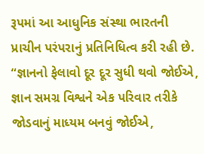રૂપમાં આ આધુનિક સંસ્થા ભારતની પ્રાચીન પરંપરાનું પ્રતિનિધિત્વ કરી રહી છે. “જ્ઞાનનો ફેલાવો દૂર દૂર સુધી થવો જોઈએ, જ્ઞાન સમગ્ર વિશ્વને એક પરિવાર તરીકે જોડવાનું માધ્યમ બનવું જોઈએ,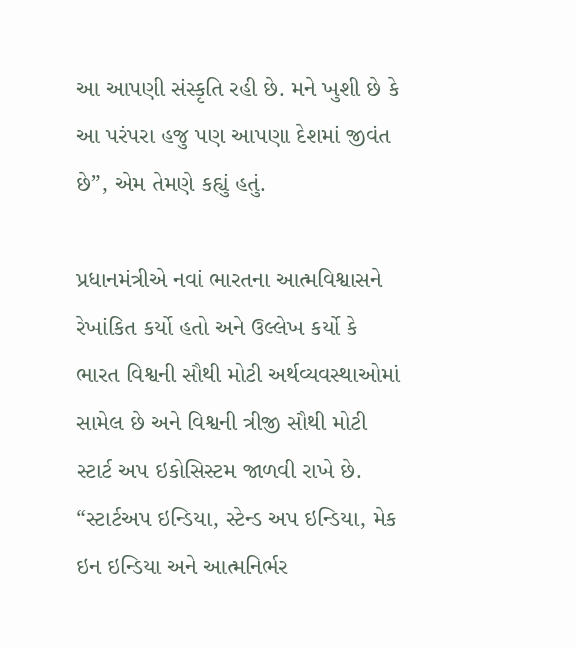આ આપણી સંસ્કૃતિ રહી છે. મને ખુશી છે કે આ પરંપરા હજુ પણ આપણા દેશમાં જીવંત છે”, એમ તેમણે કહ્યું હતું.

પ્રધાનમંત્રીએ નવાં ભારતના આત્મવિશ્વાસને રેખાંકિત કર્યો હતો અને ઉલ્લેખ કર્યો કે ભારત વિશ્વની સૌથી મોટી અર્થવ્યવસ્થાઓમાં સામેલ છે અને વિશ્વની ત્રીજી સૌથી મોટી સ્ટાર્ટ અપ ઇકોસિસ્ટમ જાળવી રાખે છે. “સ્ટાર્ટઅપ ઇન્ડિયા, સ્ટેન્ડ અપ ઇન્ડિયા, મેક ઇન ઇન્ડિયા અને આત્મનિર્ભર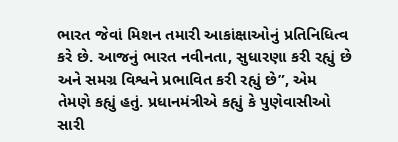ભારત જેવાં મિશન તમારી આકાંક્ષાઓનું પ્રતિનિધિત્વ કરે છે. આજનું ભારત નવીનતા, સુધારણા કરી રહ્યું છે અને સમગ્ર વિશ્વને પ્રભાવિત કરી રહ્યું છે”, એમ તેમણે કહ્યું હતું. પ્રધાનમંત્રીએ કહ્યું કે પુણેવાસીઓ સારી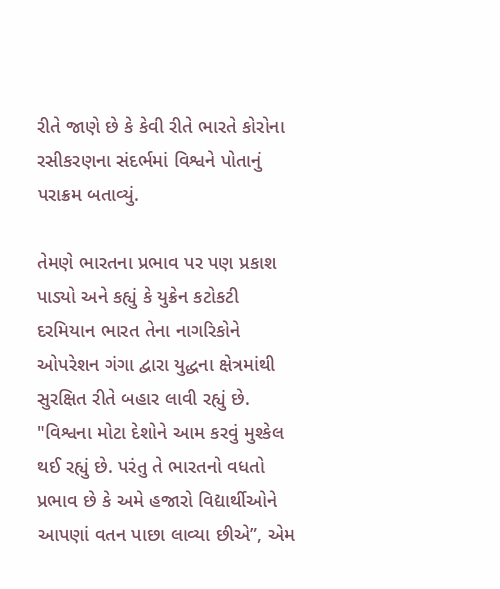રીતે જાણે છે કે કેવી રીતે ભારતે કોરોના રસીકરણના સંદર્ભમાં વિશ્વને પોતાનું પરાક્રમ બતાવ્યું.

તેમણે ભારતના પ્રભાવ પર પણ પ્રકાશ પાડ્યો અને કહ્યું કે યુક્રેન કટોકટી દરમિયાન ભારત તેના નાગરિકોને ઓપરેશન ગંગા દ્વારા યુદ્ધના ક્ષેત્રમાંથી સુરક્ષિત રીતે બહાર લાવી રહ્યું છે. "વિશ્વના મોટા દેશોને આમ કરવું મુશ્કેલ થઈ રહ્યું છે. પરંતુ તે ભારતનો વધતો પ્રભાવ છે કે અમે હજારો વિદ્યાર્થીઓને આપણાં વતન પાછા લાવ્યા છીએ”, એમ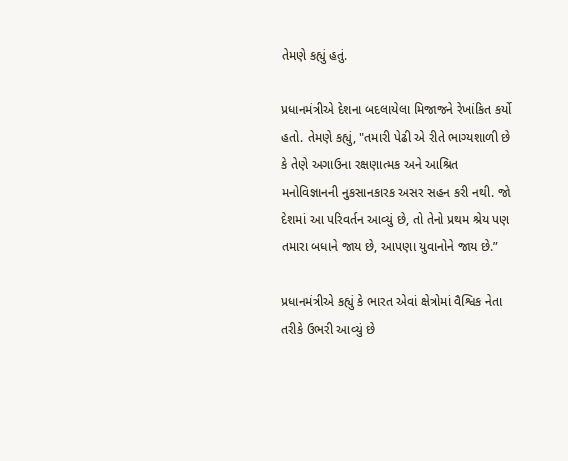તેમણે કહ્યું હતું.

પ્રધાનમંત્રીએ દેશના બદલાયેલા મિજાજને રેખાંકિત કર્યો હતો. તેમણે કહ્યું, "તમારી પેઢી એ રીતે ભાગ્યશાળી છે કે તેણે અગાઉના રક્ષણાત્મક અને આશ્રિત મનોવિજ્ઞાનની નુકસાનકારક અસર સહન કરી નથી. જો દેશમાં આ પરિવર્તન આવ્યું છે, તો તેનો પ્રથમ શ્રેય પણ તમારા બધાને જાય છે, આપણા યુવાનોને જાય છે.”

પ્રધાનમંત્રીએ કહ્યું કે ભારત એવાં ક્ષેત્રોમાં વૈશ્વિક નેતા તરીકે ઉભરી આવ્યું છે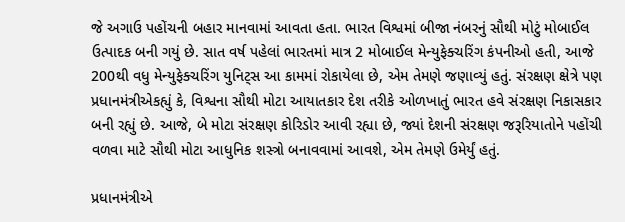જે અગાઉ પહોંચની બહાર માનવામાં આવતા હતા. ભારત વિશ્વમાં બીજા નંબરનું સૌથી મોટું મોબાઈલ ઉત્પાદક બની ગયું છે. સાત વર્ષ પહેલાં ભારતમાં માત્ર 2 મોબાઈલ મેન્યુફેક્ચરિંગ કંપનીઓ હતી, આજે 200થી વધુ મેન્યુફેક્ચરિંગ યુનિટ્સ આ કામમાં રોકાયેલા છે, એમ તેમણે જણાવ્યું હતું. સંરક્ષણ ક્ષેત્રે પણ પ્રધાનમંત્રીએકહ્યું કે, વિશ્વના સૌથી મોટા આયાતકાર દેશ તરીકે ઓળખાતું ભારત હવે સંરક્ષણ નિકાસકાર બની રહ્યું છે. આજે, બે મોટા સંરક્ષણ કોરિડોર આવી રહ્યા છે, જ્યાં દેશની સંરક્ષણ જરૂરિયાતોને પહોંચી વળવા માટે સૌથી મોટા આધુનિક શસ્ત્રો બનાવવામાં આવશે, એમ તેમણે ઉમેર્યું હતું.

પ્રધાનમંત્રીએ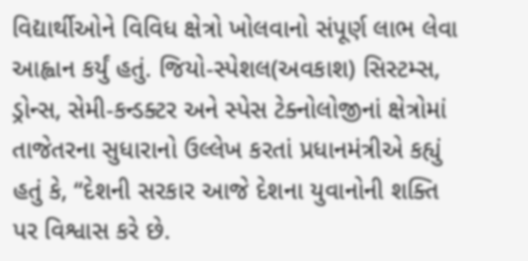વિદ્યાર્થીઓને વિવિધ ક્ષેત્રો ખોલવાનો સંપૂર્ણ લાભ લેવા આહ્વાન કર્યું હતું. જિયો-સ્પેશલ(અવકાશ) સિસ્ટમ્સ, ડ્રોન્સ, સેમી-કન્ડક્ટર અને સ્પેસ ટેક્નોલોજીનાં ક્ષેત્રોમાં તાજેતરના સુધારાનો ઉલ્લેખ કરતાં પ્રધાનમંત્રીએ કહ્યું હતું કે, “દેશની સરકાર આજે દેશના યુવાનોની શક્તિ પર વિશ્વાસ કરે છે.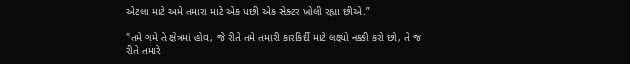એટલા માટે અમે તમારા માટે એક પછી એક સેક્ટર ખોલી રહ્યા છીએ.”

"તમે ગમે તે ક્ષેત્રમાં હોવ, જે રીતે તમે તમારી કારકિર્દી માટે લક્ષ્યો નક્કી કરો છો, તે જ રીતે તમારે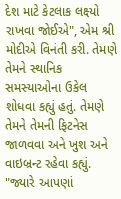દેશ માટે કેટલાક લક્ષ્યો રાખવા જોઈએ", એમ શ્રી મોદીએ વિનંતી કરી. તેમણે તેમને સ્થાનિક સમસ્યાઓના ઉકેલ શોધવા કહ્યું હતું. તેમણે તેમને તેમની ફિટનેસ જાળવવા અને ખુશ અને વાઇબ્રન્ટ રહેવા કહ્યું. "જ્યારે આપણાં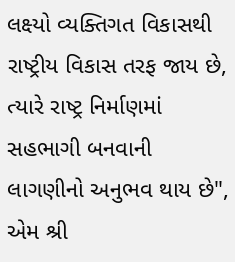લક્ષ્યો વ્યક્તિગત વિકાસથી રાષ્ટ્રીય વિકાસ તરફ જાય છે, ત્યારે રાષ્ટ્ર નિર્માણમાં સહભાગી બનવાની લાગણીનો અનુભવ થાય છે", એમ શ્રી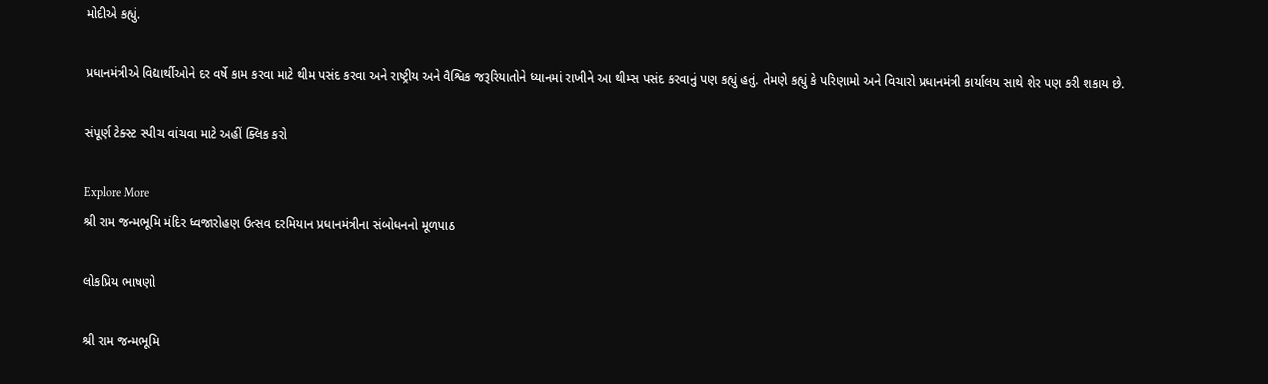મોદીએ કહ્યું.

પ્રધાનમંત્રીએ વિદ્યાર્થીઓને દર વર્ષે કામ કરવા માટે થીમ પસંદ કરવા અને રાષ્ટ્રીય અને વૈશ્વિક જરૂરિયાતોને ધ્યાનમાં રાખીને આ થીમ્સ પસંદ કરવાનું પણ કહ્યું હતું. તેમણે કહ્યું કે પરિણામો અને વિચારો પ્રધાનમંત્રી કાર્યાલય સાથે શેર પણ કરી શકાય છે.

સંપૂર્ણ ટેક્સ્ટ સ્પીચ વાંચવા માટે અહીં ક્લિક કરો

Explore More
શ્રી રામ જન્મભૂમિ મંદિર ધ્વજારોહણ ઉત્સવ દરમિયાન પ્રધાનમંત્રીના સંબોધનનો મૂળપાઠ

લોકપ્રિય ભાષણો

શ્રી રામ જન્મભૂમિ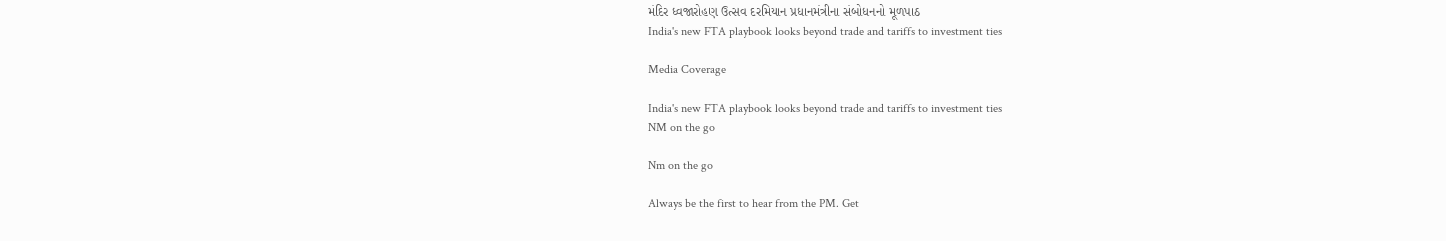મંદિર ધ્વજારોહણ ઉત્સવ દરમિયાન પ્રધાનમંત્રીના સંબોધનનો મૂળપાઠ
India's new FTA playbook looks beyond trade and tariffs to investment ties

Media Coverage

India's new FTA playbook looks beyond trade and tariffs to investment ties
NM on the go

Nm on the go

Always be the first to hear from the PM. Get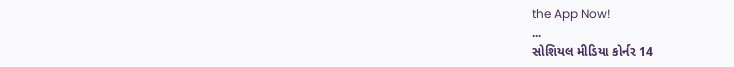the App Now!
...
સોશિયલ મીડિયા કોર્નર 14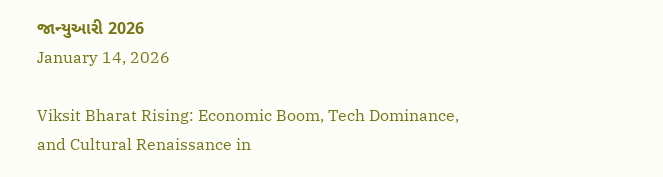જાન્યુઆરી 2026
January 14, 2026

Viksit Bharat Rising: Economic Boom, Tech Dominance, and Cultural Renaissance in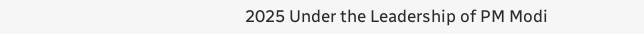2025 Under the Leadership of PM Modi